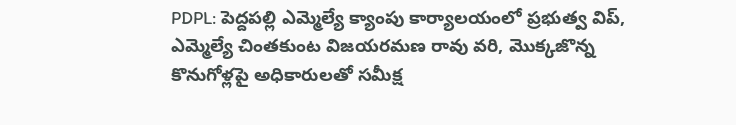PDPL: పెద్దపల్లి ఎమ్మెల్యే క్యాంపు కార్యాలయంలో ప్రభుత్వ విప్, ఎమ్మెల్యే చింతకుంట విజయరమణ రావు వరి, మొక్కజొన్న కొనుగోళ్లపై అధికారులతో సమీక్ష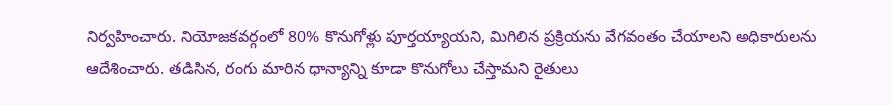నిర్వహించారు. నియోజకవర్గంలో 80% కొనుగోళ్లు పూర్తయ్యాయని, మిగిలిన ప్రక్రియను వేగవంతం చేయాలని అధికారులను ఆదేశించారు. తడిసిన, రంగు మారిన ధాన్యాన్ని కూడా కొనుగోలు చేస్తామని రైతులు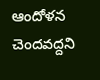ఆందోళన చెందవద్దని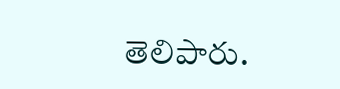తెలిపారు.